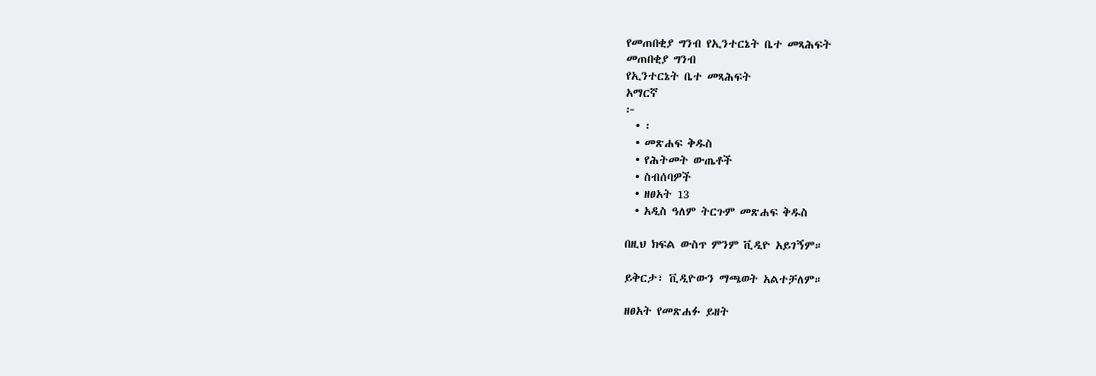የመጠበቂያ ግንብ የኢንተርኔት ቤተ መጻሕፍት
መጠበቂያ ግንብ
የኢንተርኔት ቤተ መጻሕፍት
አማርኛ
፦
  • ፡
  • መጽሐፍ ቅዱስ
  • የሕትመት ውጤቶች
  • ስብሰባዎች
  • ዘፀአት 13
  • አዲስ ዓለም ትርጉም መጽሐፍ ቅዱስ

በዚህ ክፍል ውስጥ ምንም ቪዲዮ አይገኝም።

ይቅርታ፣ ቪዲዮውን ማጫወት አልተቻለም።

ዘፀአት የመጽሐፉ ይዘት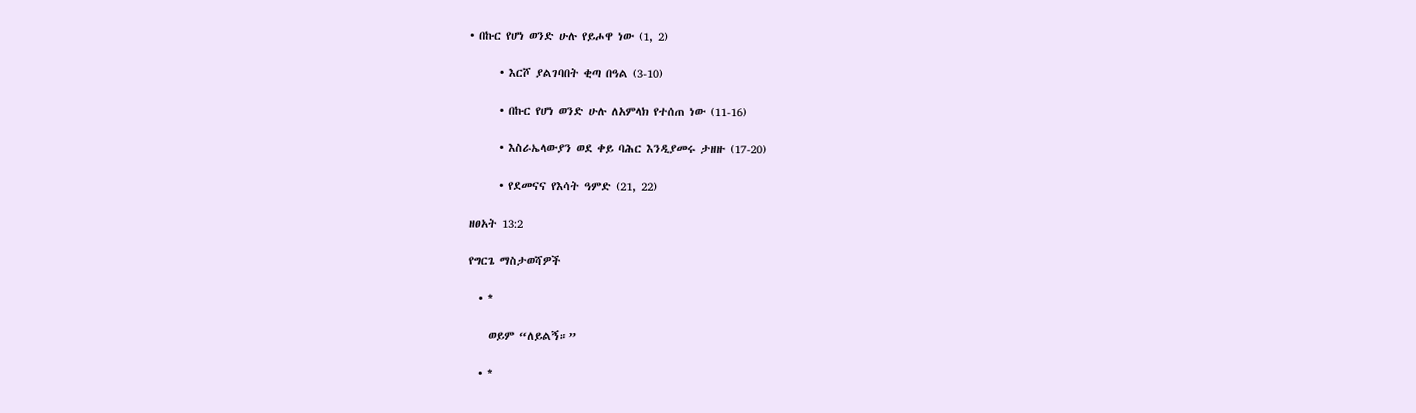• በኩር የሆነ ወንድ ሁሉ የይሖዋ ነው (1, 2)

      • እርሾ ያልገባበት ቂጣ በዓል (3-10)

      • በኩር የሆነ ወንድ ሁሉ ለአምላክ የተሰጠ ነው (11-16)

      • እስራኤላውያን ወደ ቀይ ባሕር እንዲያመሩ ታዘዙ (17-20)

      • የደመናና የእሳት ዓምድ (21, 22)

ዘፀአት 13:2

የግርጌ ማስታወሻዎች

  • *

    ወይም “ለይልኝ።”

  • *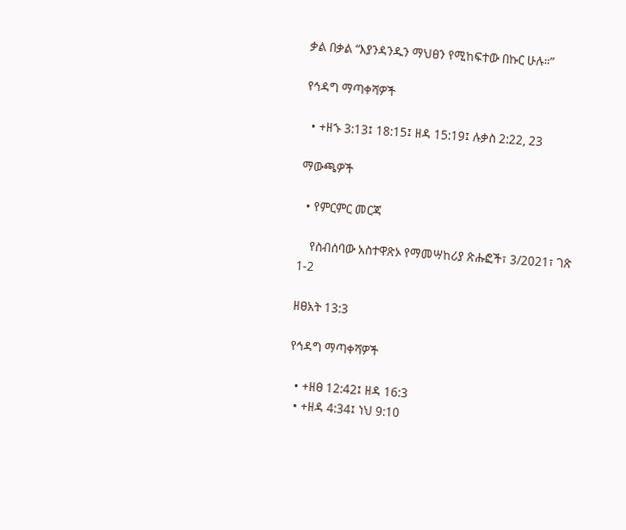ቃል በቃል “እያንዳንዱን ማህፀን የሚከፍተው በኩር ሁሉ።”

የኅዳግ ማጣቀሻዎች

  • +ዘኁ 3:13፤ 18:15፤ ዘዳ 15:19፤ ሉቃስ 2:22, 23

ማውጫዎች

  • የምርምር መርጃ

    የስብሰባው አስተዋጽኦ የማመሣከሪያ ጽሑፎች፣ 3/2021፣ ገጽ 1-2

ዘፀአት 13:3

የኅዳግ ማጣቀሻዎች

  • +ዘፀ 12:42፤ ዘዳ 16:3
  • +ዘዳ 4:34፤ ነህ 9:10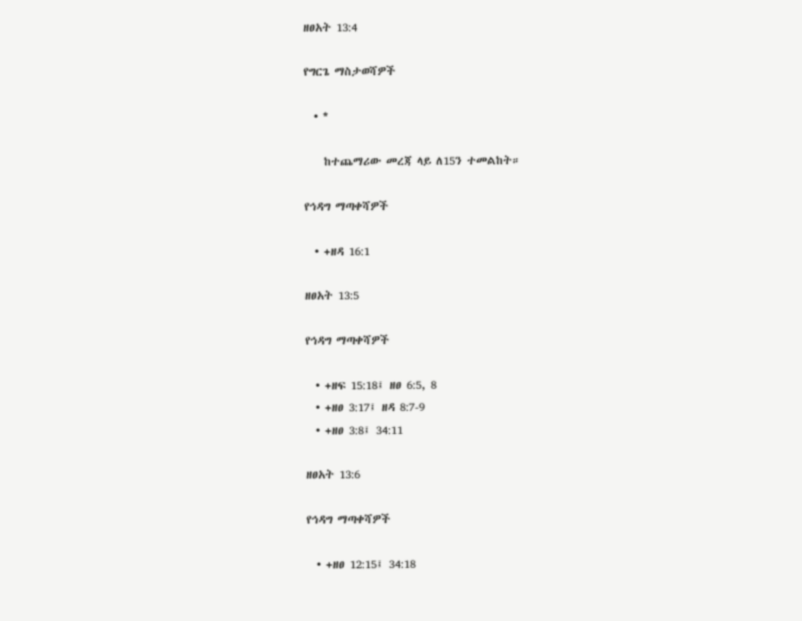ዘፀአት 13:4

የግርጌ ማስታወሻዎች

  • *

    ከተጨማሪው መረጃ ላይ ለ15ን ተመልከት።

የኅዳግ ማጣቀሻዎች

  • +ዘዳ 16:1

ዘፀአት 13:5

የኅዳግ ማጣቀሻዎች

  • +ዘፍ 15:18፤ ዘፀ 6:5, 8
  • +ዘፀ 3:17፤ ዘዳ 8:7-9
  • +ዘፀ 3:8፤ 34:11

ዘፀአት 13:6

የኅዳግ ማጣቀሻዎች

  • +ዘፀ 12:15፤ 34:18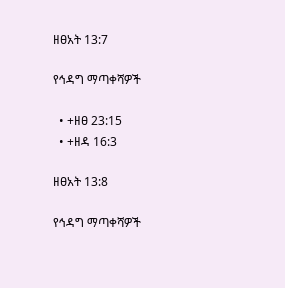ዘፀአት 13:7

የኅዳግ ማጣቀሻዎች

  • +ዘፀ 23:15
  • +ዘዳ 16:3

ዘፀአት 13:8

የኅዳግ ማጣቀሻዎች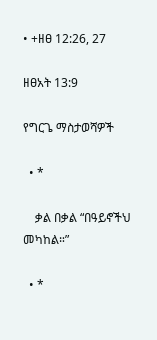• +ዘፀ 12:26, 27

ዘፀአት 13:9

የግርጌ ማስታወሻዎች

  • *

    ቃል በቃል “በዓይኖችህ መካከል።”

  • *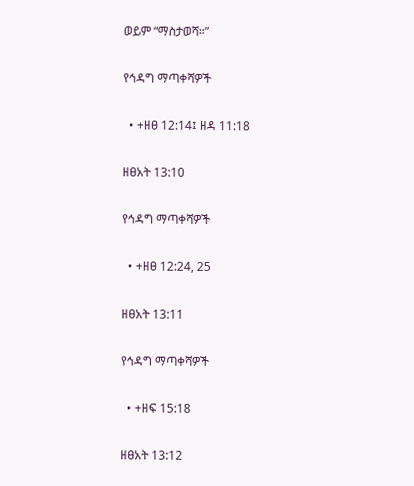ወይም “ማስታወሻ።”

የኅዳግ ማጣቀሻዎች

  • +ዘፀ 12:14፤ ዘዳ 11:18

ዘፀአት 13:10

የኅዳግ ማጣቀሻዎች

  • +ዘፀ 12:24, 25

ዘፀአት 13:11

የኅዳግ ማጣቀሻዎች

  • +ዘፍ 15:18

ዘፀአት 13:12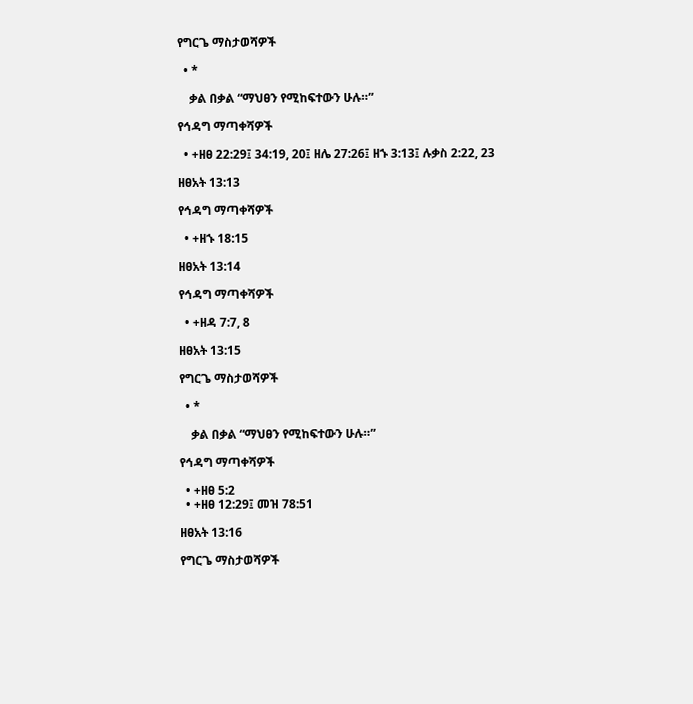የግርጌ ማስታወሻዎች

  • *

    ቃል በቃል “ማህፀን የሚከፍተውን ሁሉ።”

የኅዳግ ማጣቀሻዎች

  • +ዘፀ 22:29፤ 34:19, 20፤ ዘሌ 27:26፤ ዘኁ 3:13፤ ሉቃስ 2:22, 23

ዘፀአት 13:13

የኅዳግ ማጣቀሻዎች

  • +ዘኁ 18:15

ዘፀአት 13:14

የኅዳግ ማጣቀሻዎች

  • +ዘዳ 7:7, 8

ዘፀአት 13:15

የግርጌ ማስታወሻዎች

  • *

    ቃል በቃል “ማህፀን የሚከፍተውን ሁሉ።”

የኅዳግ ማጣቀሻዎች

  • +ዘፀ 5:2
  • +ዘፀ 12:29፤ መዝ 78:51

ዘፀአት 13:16

የግርጌ ማስታወሻዎች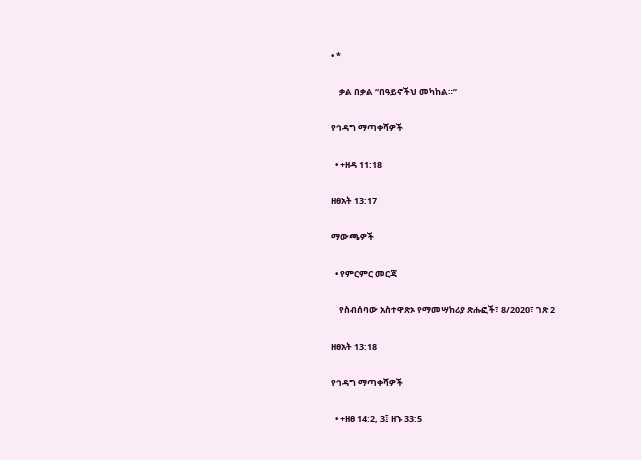• *

    ቃል በቃል “በዓይኖችህ መካከል።”

የኅዳግ ማጣቀሻዎች

  • +ዘዳ 11:18

ዘፀአት 13:17

ማውጫዎች

  • የምርምር መርጃ

    የስብሰባው አስተዋጽኦ የማመሣከሪያ ጽሑፎች፣ 8/2020፣ ገጽ 2

ዘፀአት 13:18

የኅዳግ ማጣቀሻዎች

  • +ዘፀ 14:2, 3፤ ዘኁ 33:5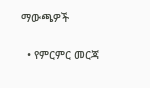ማውጫዎች

  • የምርምር መርጃ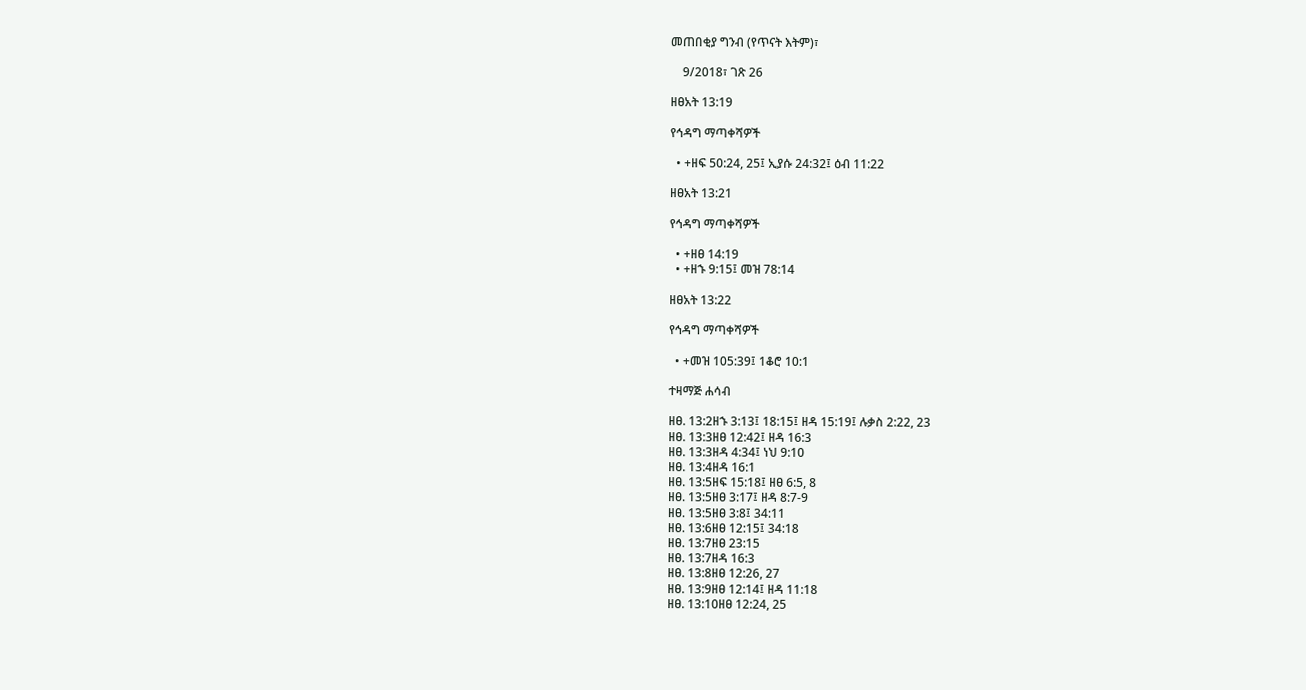መጠበቂያ ግንብ (የጥናት እትም)፣

    9/2018፣ ገጽ 26

ዘፀአት 13:19

የኅዳግ ማጣቀሻዎች

  • +ዘፍ 50:24, 25፤ ኢያሱ 24:32፤ ዕብ 11:22

ዘፀአት 13:21

የኅዳግ ማጣቀሻዎች

  • +ዘፀ 14:19
  • +ዘኁ 9:15፤ መዝ 78:14

ዘፀአት 13:22

የኅዳግ ማጣቀሻዎች

  • +መዝ 105:39፤ 1ቆሮ 10:1

ተዛማጅ ሐሳብ

ዘፀ. 13:2ዘኁ 3:13፤ 18:15፤ ዘዳ 15:19፤ ሉቃስ 2:22, 23
ዘፀ. 13:3ዘፀ 12:42፤ ዘዳ 16:3
ዘፀ. 13:3ዘዳ 4:34፤ ነህ 9:10
ዘፀ. 13:4ዘዳ 16:1
ዘፀ. 13:5ዘፍ 15:18፤ ዘፀ 6:5, 8
ዘፀ. 13:5ዘፀ 3:17፤ ዘዳ 8:7-9
ዘፀ. 13:5ዘፀ 3:8፤ 34:11
ዘፀ. 13:6ዘፀ 12:15፤ 34:18
ዘፀ. 13:7ዘፀ 23:15
ዘፀ. 13:7ዘዳ 16:3
ዘፀ. 13:8ዘፀ 12:26, 27
ዘፀ. 13:9ዘፀ 12:14፤ ዘዳ 11:18
ዘፀ. 13:10ዘፀ 12:24, 25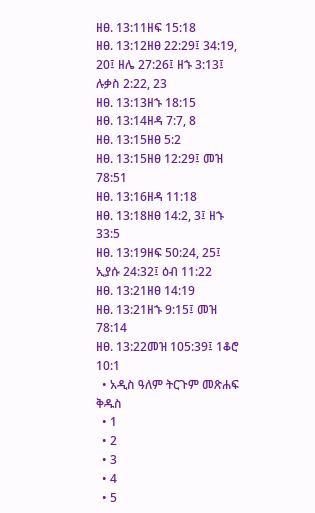ዘፀ. 13:11ዘፍ 15:18
ዘፀ. 13:12ዘፀ 22:29፤ 34:19, 20፤ ዘሌ 27:26፤ ዘኁ 3:13፤ ሉቃስ 2:22, 23
ዘፀ. 13:13ዘኁ 18:15
ዘፀ. 13:14ዘዳ 7:7, 8
ዘፀ. 13:15ዘፀ 5:2
ዘፀ. 13:15ዘፀ 12:29፤ መዝ 78:51
ዘፀ. 13:16ዘዳ 11:18
ዘፀ. 13:18ዘፀ 14:2, 3፤ ዘኁ 33:5
ዘፀ. 13:19ዘፍ 50:24, 25፤ ኢያሱ 24:32፤ ዕብ 11:22
ዘፀ. 13:21ዘፀ 14:19
ዘፀ. 13:21ዘኁ 9:15፤ መዝ 78:14
ዘፀ. 13:22መዝ 105:39፤ 1ቆሮ 10:1
  • አዲስ ዓለም ትርጉም መጽሐፍ ቅዱስ
  • 1
  • 2
  • 3
  • 4
  • 5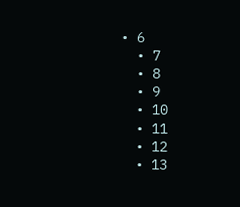• 6
  • 7
  • 8
  • 9
  • 10
  • 11
  • 12
  • 13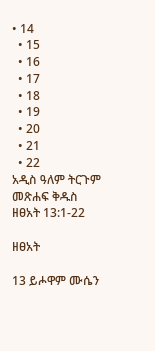• 14
  • 15
  • 16
  • 17
  • 18
  • 19
  • 20
  • 21
  • 22
አዲስ ዓለም ትርጉም መጽሐፍ ቅዱስ
ዘፀአት 13:1-22

ዘፀአት

13 ይሖዋም ሙሴን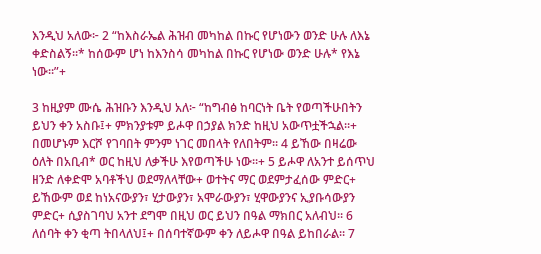እንዲህ አለው፦ 2 “ከእስራኤል ሕዝብ መካከል በኩር የሆነውን ወንድ ሁሉ ለእኔ ቀድስልኝ።* ከሰውም ሆነ ከእንስሳ መካከል በኩር የሆነው ወንድ ሁሉ* የእኔ ነው።”+

3 ከዚያም ሙሴ ሕዝቡን እንዲህ አለ፦ “ከግብፅ ከባርነት ቤት የወጣችሁበትን ይህን ቀን አስቡ፤+ ምክንያቱም ይሖዋ በኃያል ክንድ ከዚህ አውጥቷችኋል።+ በመሆኑም እርሾ የገባበት ምንም ነገር መበላት የለበትም። 4 ይኸው በዛሬው ዕለት በአቢብ* ወር ከዚህ ለቃችሁ እየወጣችሁ ነው።+ 5 ይሖዋ ለአንተ ይሰጥህ ዘንድ ለቀድሞ አባቶችህ ወደማለላቸው+ ወተትና ማር ወደምታፈሰው ምድር+ ይኸውም ወደ ከነአናውያን፣ ሂታውያን፣ አሞራውያን፣ ሂዋውያንና ኢያቡሳውያን ምድር+ ሲያስገባህ አንተ ደግሞ በዚህ ወር ይህን በዓል ማክበር አለብህ። 6 ለሰባት ቀን ቂጣ ትበላለህ፤+ በሰባተኛውም ቀን ለይሖዋ በዓል ይከበራል። 7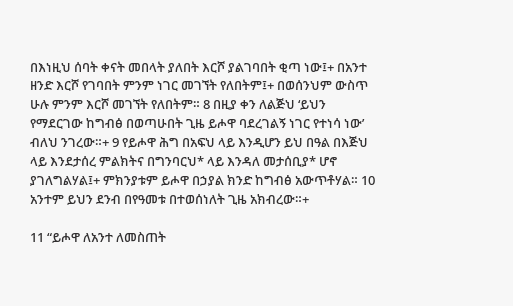በእነዚህ ሰባት ቀናት መበላት ያለበት እርሾ ያልገባበት ቂጣ ነው፤+ በአንተ ዘንድ እርሾ የገባበት ምንም ነገር መገኘት የለበትም፤+ በወሰንህም ውስጥ ሁሉ ምንም እርሾ መገኘት የለበትም። 8 በዚያ ቀን ለልጅህ ‘ይህን የማደርገው ከግብፅ በወጣሁበት ጊዜ ይሖዋ ባደረገልኝ ነገር የተነሳ ነው’ ብለህ ንገረው።+ 9 የይሖዋ ሕግ በአፍህ ላይ እንዲሆን ይህ በዓል በእጅህ ላይ እንደታሰረ ምልክትና በግንባርህ* ላይ እንዳለ መታሰቢያ* ሆኖ ያገለግልሃል፤+ ምክንያቱም ይሖዋ በኃያል ክንድ ከግብፅ አውጥቶሃል። 10 አንተም ይህን ደንብ በየዓመቱ በተወሰነለት ጊዜ አክብረው።+

11 “ይሖዋ ለአንተ ለመስጠት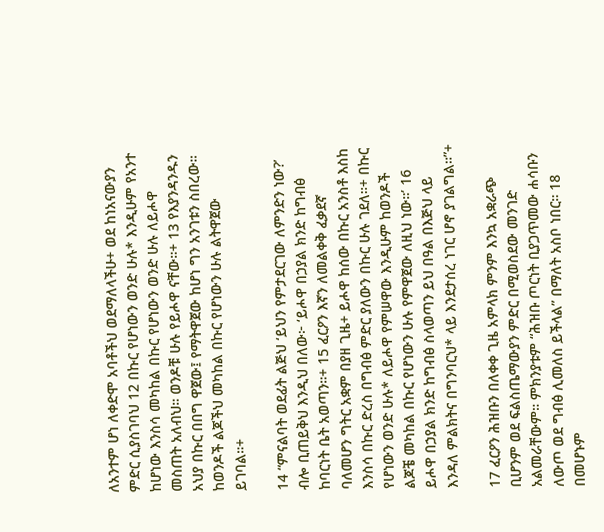ለአንተም ሆነ ለቀድሞ አባቶችህ ወደማለላችሁ+ ወደ ከነአናውያን ምድር ሲያስገባህ 12 በኩር የሆነውን ወንድ ሁሉ* እንዲሁም የአንተ ከሆነው እንስሳ መካከል በኩር የሆነውን ወንድ ሁሉ ለይሖዋ መስጠት አለብህ። ወንዶቹ ሁሉ የይሖዋ ናቸው።+ 13 የእያንዳንዱን አህያ በኩር በበግ ዋጀው፤ የማትዋጀው ከሆነ ግን አንገቱን ስበረው። ከወንዶች ልጆችህ መካከል በኩር የሆነውን ሁሉ ልትዋጀው ይገባል።+

14 “ምናልባት ወደፊት ልጅህ ‘ይህን የምታደርገው ለምንድን ነው?’ ብሎ ቢጠይቅህ እንዲህ በለው፦ ‘ይሖዋ በኃያል ክንድ ከግብፅ ከባርነት ቤት አወጣን።+ 15 ፈርዖን እኛን ለመልቀቅ ፈቃደኛ ባለመሆን ግትር አቋም በያዘ ጊዜ+ ይሖዋ ከሰው በኩር አንስቶ እስከ እንስሳ በኩር ድረስ በግብፅ ምድር ያለውን በኩር ሁሉ ገደለ።+ በኩር የሆነውን ወንድ ሁሉ* ለይሖዋ የምሠዋው እንዲሁም ከወንዶች ልጆቼ መካከል በኩር የሆነውን ሁሉ የምዋጀው ለዚህ ነው።’ 16 ይሖዋ በኃያል ክንድ ከግብፅ ስላወጣን ይህ በዓል በእጅህ ላይ እንዳለ ምልክትና በግንባርህ* ላይ እንደታሰረ ነገር ሆኖ ያገልግል።”+

17 ፈርዖን ሕዝቡን በለቀቀ ጊዜ አምላክ ምንም እንኳ አቋራጭ ቢሆንም ወደ ፍልስጤማውያን ምድር በሚወስደው መንገድ አልመራቸውም። ምክንያቱም “ሕዝቡ ጦርነት ቢያጋጥመው ሐሳቡን ለውጦ ወደ ግብፅ ሊመለስ ይችላል” በማለት አስቦ ነበር። 18 በመሆኑም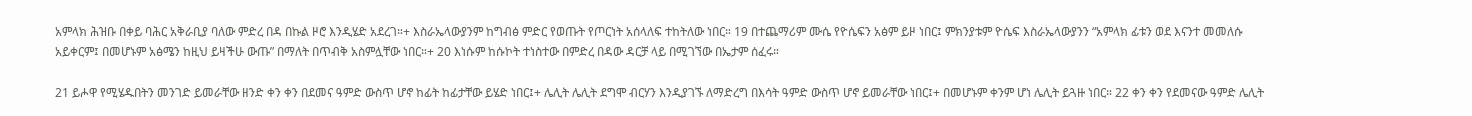አምላክ ሕዝቡ በቀይ ባሕር አቅራቢያ ባለው ምድረ በዳ በኩል ዞሮ እንዲሄድ አደረገ።+ እስራኤላውያንም ከግብፅ ምድር የወጡት የጦርነት አሰላለፍ ተከትለው ነበር። 19 በተጨማሪም ሙሴ የዮሴፍን አፅም ይዞ ነበር፤ ምክንያቱም ዮሴፍ እስራኤላውያንን “አምላክ ፊቱን ወደ እናንተ መመለሱ አይቀርም፤ በመሆኑም አፅሜን ከዚህ ይዛችሁ ውጡ” በማለት በጥብቅ አስምሏቸው ነበር።+ 20 እነሱም ከሱኮት ተነስተው በምድረ በዳው ዳርቻ ላይ በሚገኘው በኤታም ሰፈሩ።

21 ይሖዋ የሚሄዱበትን መንገድ ይመራቸው ዘንድ ቀን ቀን በደመና ዓምድ ውስጥ ሆኖ ከፊት ከፊታቸው ይሄድ ነበር፤+ ሌሊት ሌሊት ደግሞ ብርሃን እንዲያገኙ ለማድረግ በእሳት ዓምድ ውስጥ ሆኖ ይመራቸው ነበር፤+ በመሆኑም ቀንም ሆነ ሌሊት ይጓዙ ነበር። 22 ቀን ቀን የደመናው ዓምድ ሌሊት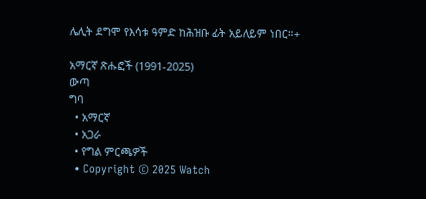ሌሊት ደግሞ የእሳቱ ዓምድ ከሕዝቡ ፊት አይለይም ነበር።+

አማርኛ ጽሑፎች (1991-2025)
ውጣ
ግባ
  • አማርኛ
  • አጋራ
  • የግል ምርጫዎች
  • Copyright © 2025 Watch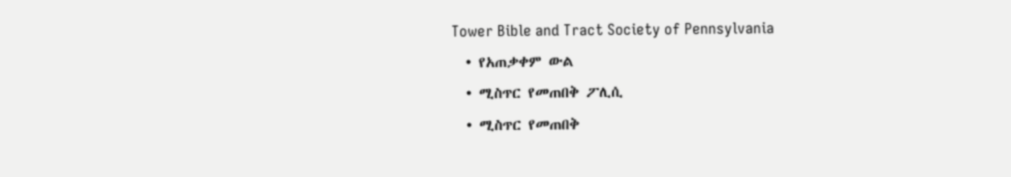Tower Bible and Tract Society of Pennsylvania
  • የአጠቃቀም ውል
  • ሚስጥር የመጠበቅ ፖሊሲ
  • ሚስጥር የመጠበቅ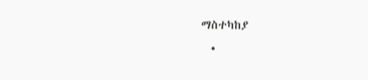ማስተካከያ
  •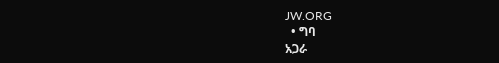JW.ORG
  • ግባ
አጋራ